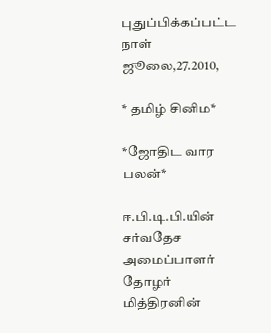புதுப்பிக்கப்பட்ட நாள் ஜூலை,27.2010,

* தமிழ் சினிம*

*ஜோ‌திட‌ வார பலன்*

ஈ.பி.டி.பி.யின் சர்வதேச அமைப்பாளர் தோழர் மித்திரனின்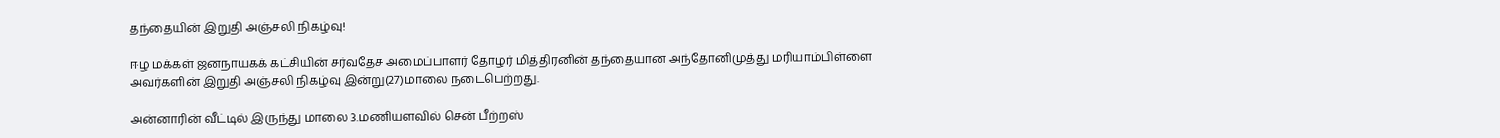தந்தையின் இறுதி அஞ்சலி நிகழ்வு!

ஈழ மக்கள் ஜனநாயகக் கட்சியின் சர்வதேச அமைப்பாளர் தோழர் மித்திரனின் தந்தையான அந்தோனிமுத்து மரியாம்பிள்ளை அவர்களின் இறுதி அஞ்சலி நிகழ்வு இன்று(27)மாலை நடைபெற்றது.

அன்னாரின் வீட்டில் இருந்து மாலை 3.மணியளவில் சென் பீற்றஸ்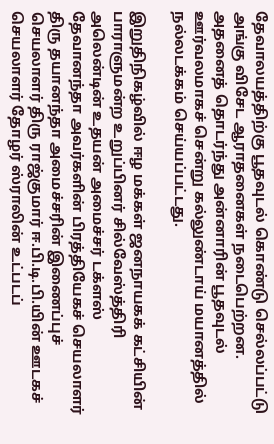தேவாலயத்திற்கு பூதவுடல் கொண்டு செல்லப்பட்டு அங்கு விசேட ஆராதனைகள் நடைபெற்றன. அதனைத் தொடர்ந்து அன்னாரின் பூதவுடல் ஊர்வலமாகச் சென்று கல்லுண்டாய் மயானத்தில் நல்லடக்கம் செய்யப்பட்டது.

இறுதிநிகழ்வில் ஈழ மக்கள் ஜனநாயகக் கட்சியின் பாராளுமன்ற உறுப்பினர் சில்வேஸ்த்திரி அலென்டின் உதயன் அமைச்சர் டக்ளஸ் தேவானந்தா அவர்களின் பிரத்தியேகச் செயலாளர் திரு தயானந்தா அமைச்சரின் இணைப்புச் செயலாளர் திரு ராஜ்குமார் ஈ.பி.டி.பி.யின் ஊடகச் செயலாளர் தோழர் ஸ்ராலின் உட்படப்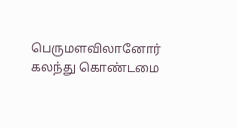பெருமளவிலானோர் கலந்து கொண்டமை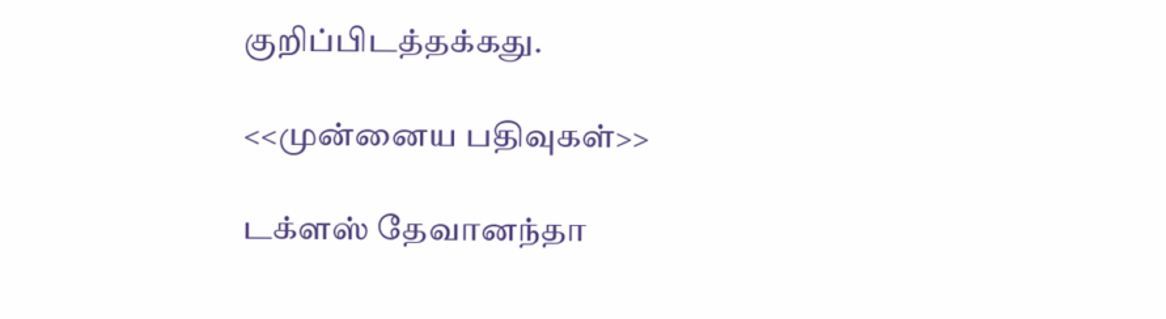குறிப்பிடத்தக்கது.

<<முன்னைய பதிவுகள்>>

டக்ளஸ் தேவானந்தா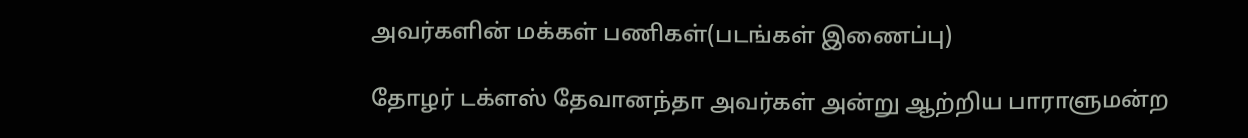அவர்களின் மக்கள் பணிகள்(படங்கள் இணைப்பு)

தோழர் டக்ளஸ் தேவானந்தா அவர்கள் அன்று ஆற்றிய பாராளுமன்ற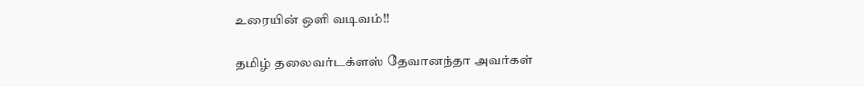உரையின் ஒளி வடிவம்!!

தமிழ் தலைவர்டக்ளஸ் தேவானந்தா அவர்கள்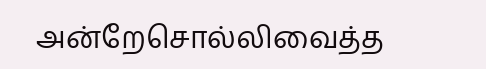அன்றேசொல்லிவைத்த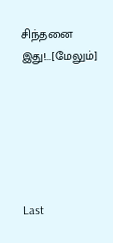சிந்தனை இது!...[மேலும்]






Last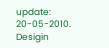update: 20-05-2010. Desigin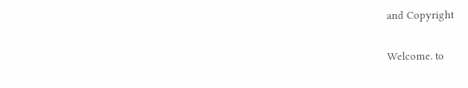and Copyright

Welcome. to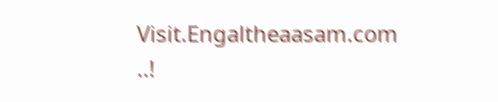Visit.Engaltheaasam.com ..!